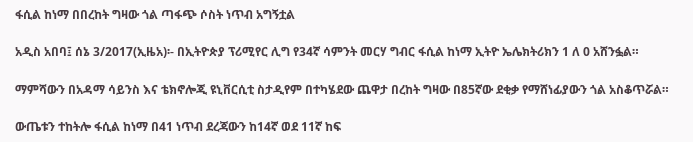ፋሲል ከነማ በበረከት ግዛው ጎል ጣፋጭ ሶስት ነጥብ አግኝቷል

አዲስ አበባ፤ ሰኔ 3/2017(ኢዜአ)፡- በኢትዮጵያ ፕሪሚየር ሊግ የ34ኛ ሳምንት መርሃ ግብር ፋሲል ከነማ ኢትዮ ኤሌክትሪክን 1 ለ 0 አሸንፏል።

ማምሻውን በአዳማ ሳይንስ እና ቴክኖሎጂ ዩኒቨርሲቲ ስታዲየም በተካሄደው ጨዋታ በረከት ግዛው በ85ኛው ደቂቃ የማሸነፊያውን ጎል አስቆጥሯል።

ውጤቱን ተከትሎ ፋሲል ከነማ በ41 ነጥብ ደረጃውን ከ14ኛ ወደ 11ኛ ከፍ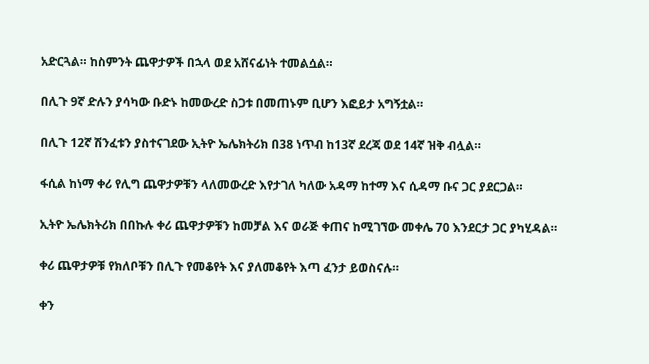አድርጓል። ከስምንት ጨዋታዎች በኋላ ወደ አሸናፊነት ተመልሷል።

በሊጉ 9ኛ ድሉን ያሳካው ቡድኑ ከመውረድ ስጋቱ በመጠኑም ቢሆን እፎይታ አግኝቷል።

በሊጉ 12ኛ ሽንፈቱን ያስተናገደው ኢትዮ ኤሌክትሪክ በ38 ነጥብ ከ13ኛ ደረጃ ወደ 14ኛ ዝቅ ብሏል።

ፋሲል ከነማ ቀሪ የሊግ ጨዋታዎቹን ላለመውረድ እየታገለ ካለው አዳማ ከተማ እና ሲዳማ ቡና ጋር ያደርጋል።

ኢትዮ ኤሌክትሪክ በበኩሉ ቀሪ ጨዋታዎቹን ከመቻል እና ወራጅ ቀጠና ከሚገኘው መቀሌ 70 እንደርታ ጋር ያካሂዳል።

ቀሪ ጨዋታዎቹ የክለቦቹን በሊጉ የመቆየት እና ያለመቆየት እጣ ፈንታ ይወስናሉ።

ቀን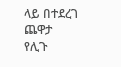ላይ በተደረገ ጨዋታ የሊጉ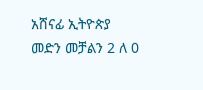አሸናፊ ኢትዮጵያ መድን መቻልን 2 ለ 0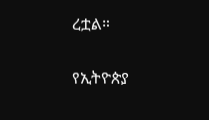ረቷል።

የኢትዮጵያ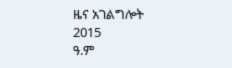ዜና አገልግሎት
2015
ዓ.ም